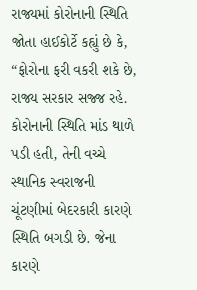રાજ્યમાં કોરોનાની સ્થિતિ જોતા હાઈકોર્ટે કહ્યું છે કે, “ફોરોના ફરી વકરી શકે છે, રાજ્ય સરકાર સજ્જ રહે. કોરોનાની સ્થિતિ માંડ થાળે પડી હતી, તેની વચ્ચે સ્થાનિક સ્વરાજની ચૂંટણીમાં બેદરકારી કારણે સ્થિતિ બગડી છે. જેના કારણે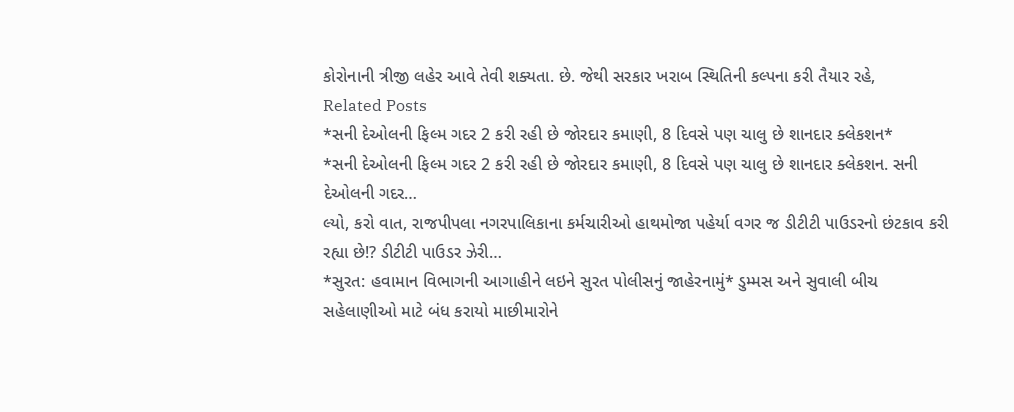કોરોનાની ત્રીજી લહેર આવે તેવી શક્યતા. છે. જેથી સરકાર ખરાબ સ્થિતિની કલ્પના કરી તૈયાર રહે,
Related Posts
*સની દેઓલની ફિલ્મ ગદર 2 કરી રહી છે જોરદાર કમાણી, 8 દિવસે પણ ચાલુ છે શાનદાર ક્લેકશન*
*સની દેઓલની ફિલ્મ ગદર 2 કરી રહી છે જોરદાર કમાણી, 8 દિવસે પણ ચાલુ છે શાનદાર ક્લેકશન. સની દેઓલની ગદર…
લ્યો, કરો વાત, રાજપીપલા નગરપાલિકાના કર્મચારીઓ હાથમોજા પહેર્યા વગર જ ડીટીટી પાઉડરનો છંટકાવ કરી રહ્યા છે!? ડીટીટી પાઉડર ઝેરી…
*સુરત: હવામાન વિભાગની આગાહીને લઇને સુરત પોલીસનું જાહેરનામું* ડુમ્મસ અને સુવાલી બીચ સહેલાણીઓ માટે બંધ કરાયો માછીમારોને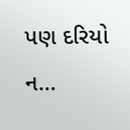પણ દરિયો ન…